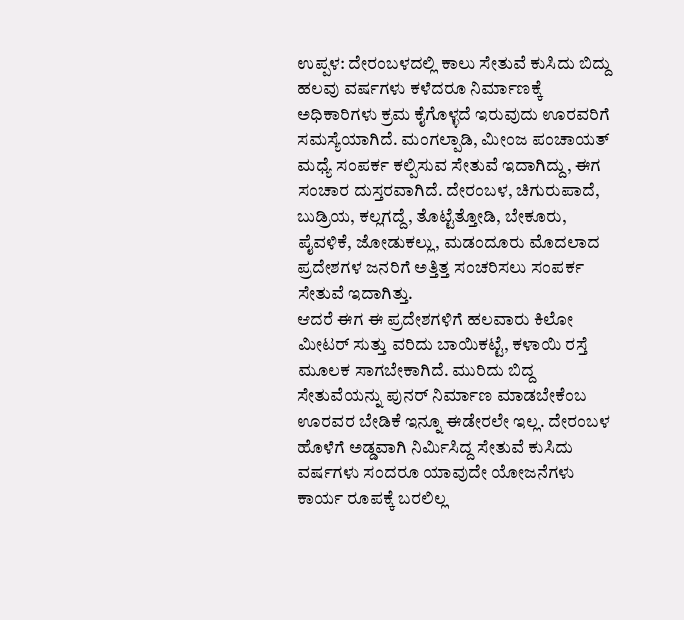ಉಪ್ಪಳ: ದೇರಂಬಳದಲ್ಲಿ ಕಾಲು ಸೇತುವೆ ಕುಸಿದು ಬಿದ್ದು ಹಲವು ವರ್ಷಗಳು ಕಳೆದರೂ ನಿರ್ಮಾಣಕ್ಕೆ ಅಧಿಕಾರಿಗಳು ಕ್ರಮ ಕೈಗೊಳ್ಳದೆ ಇರುವುದು ಊರವರಿಗೆ ಸಮಸ್ಯೆಯಾಗಿದೆ. ಮಂಗಲ್ಪಾಡಿ, ಮೀಂಜ ಪಂಚಾಯತ್ ಮಧ್ಯೆ ಸಂಪರ್ಕ ಕಲ್ಪಿಸುವ ಸೇತುವೆ ಇದಾಗಿದ್ದು, ಈಗ ಸಂಚಾರ ದುಸ್ತರವಾಗಿದೆ. ದೇರಂಬಳ, ಚಿಗುರುಪಾದೆ, ಬುಡ್ರಿಯ, ಕಲ್ಲಗದ್ದೆ, ತೊಟ್ಟೆತ್ತೋಡಿ, ಬೇಕೂರು, ಪೈವಳಿಕೆ, ಜೋಡುಕಲ್ಲು, ಮಡಂದೂರು ಮೊದಲಾದ ಪ್ರದೇಶಗಳ ಜನರಿಗೆ ಅತ್ತಿತ್ತ ಸಂಚರಿಸಲು ಸಂಪರ್ಕ ಸೇತುವೆ ಇದಾಗಿತ್ತು.
ಆದರೆ ಈಗ ಈ ಪ್ರದೇಶಗಳಿಗೆ ಹಲವಾರು ಕಿಲೋ ಮೀಟರ್ ಸುತ್ತು ವರಿದು ಬಾಯಿಕಟ್ಟೆ, ಕಳಾಯಿ ರಸ್ತೆ ಮೂಲಕ ಸಾಗಬೇಕಾಗಿದೆ. ಮುರಿದು ಬಿದ್ದ ಸೇತುವೆಯನ್ನು ಪುನರ್ ನಿರ್ಮಾಣ ಮಾಡಬೇಕೆಂಬ ಊರವರ ಬೇಡಿಕೆ ಇನ್ನೂ ಈಡೇರಲೇ ಇಲ್ಲ. ದೇರಂಬಳ ಹೊಳೆಗೆ ಅಡ್ಡವಾಗಿ ನಿರ್ಮಿಸಿದ್ದ ಸೇತುವೆ ಕುಸಿದು ವರ್ಷಗಳು ಸಂದರೂ ಯಾವುದೇ ಯೋಜನೆಗಳು ಕಾರ್ಯ ರೂಪಕ್ಕೆ ಬರಲಿಲ್ಲ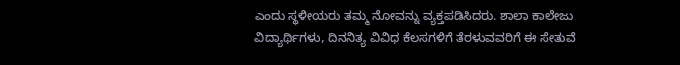ಎಂದು ಸ್ಥಳೀಯರು ತಮ್ಮ ನೋವನ್ನು ವ್ಯಕ್ತಪಡಿಸಿದರು. ಶಾಲಾ ಕಾಲೇಜು ವಿದ್ಯಾರ್ಥಿಗಳು, ದಿನನಿತ್ಯ ವಿವಿಧ ಕೆಲಸಗಳಿಗೆ ತೆರಳುವವರಿಗೆ ಈ ಸೇತುವೆ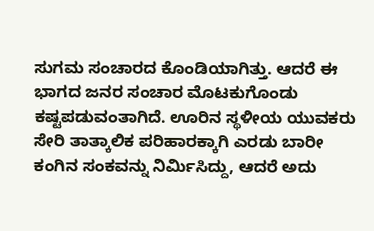ಸುಗಮ ಸಂಚಾರದ ಕೊಂಡಿಯಾಗಿತ್ತು. ಆದರೆ ಈ ಭಾಗದ ಜನರ ಸಂಚಾರ ಮೊಟಕುಗೊಂಡು ಕಷ್ಟಪಡುವಂತಾಗಿದೆ. ಊರಿನ ಸ್ಥಳೀಯ ಯುವಕರು ಸೇರಿ ತಾತ್ಕಾಲಿಕ ಪರಿಹಾರಕ್ಕಾಗಿ ಎರಡು ಬಾರೀ ಕಂಗಿನ ಸಂಕವನ್ನು ನಿರ್ಮಿಸಿದ್ದು, ಆದರೆ ಅದು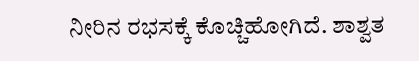ನೀರಿನ ರಭಸಕ್ಕೆ ಕೊಚ್ಚಿಹೋಗಿದೆ. ಶಾಶ್ವತ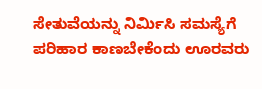ಸೇತುವೆಯನ್ನು ನಿರ್ಮಿಸಿ ಸಮಸ್ಯೆಗೆ ಪರಿಹಾರ ಕಾಣಬೇಕೆಂದು ಊರವರು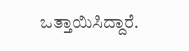ಒತ್ತಾಯಿಸಿದ್ದಾರೆ.